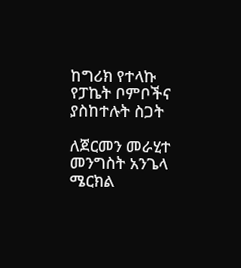ከግሪክ የተላኩ የፓኬት ቦምቦችና ያስከተሉት ስጋት

ለጀርመን መራሂተ መንግስት አንጌላ ሜርክል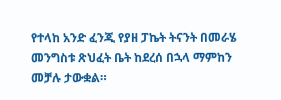የተላከ አንድ ፈንጂ የያዘ ፓኬት ትናንት በመራሄ መንግስቱ ጽህፈት ቤት ከደረሰ በኋላ ማምከን መቻሉ ታውቋል።